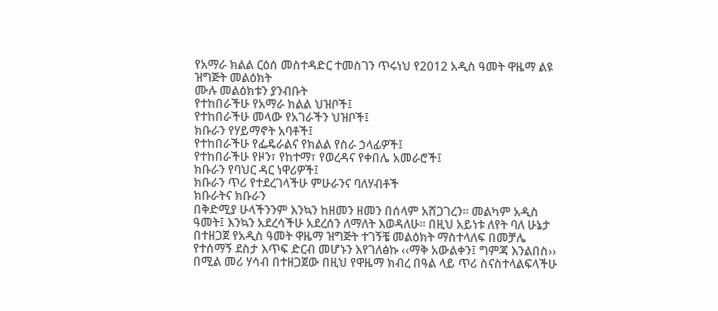የአማራ ክልል ርዕሰ መስተዳድር ተመስገን ጥሩነህ የ2012 አዲስ ዓመት ዋዜማ ልዩ ዝግጅት መልዕክት
ሙሉ መልዕክቱን ያንብቡት
የተከበራችሁ የአማራ ክልል ህዝቦች፤
የተከበራችሁ መላው የአገራችን ህዝቦች፤
ክቡራን የሃይማኖት አባቶች፤
የተከበራችሁ የፌዴራልና የክልል የስራ ኃላፊዎች፤
የተከበራችሁ የዞን፣ የከተማ፣ የወረዳና የቀበሌ አመራሮች፤
ክቡራን የባህር ዳር ነዋሪዎች፤
ክቡራን ጥሪ የተደረገላችሁ ምሁራንና ባለሃብቶች
ክቡራትና ክቡራን
በቅድሚያ ሁላችንንም እንኳን ከዘመን ዘመን በሰላም አሸጋገረን፡፡ መልካም አዲስ ዓመት፤ እንኳን አደረሳችሁ አደረሰን ለማለት እወዳለሁ፡፡ በዚህ አይነቱ ለየት ባለ ሁኔታ በተዘጋጀ የአዲስ ዓመት ዋዜማ ዝግጅት ተገኝቼ መልዕክት ማስተላለፍ በመቻሌ የተሰማኝ ደስታ እጥፍ ድርብ መሆኑን እየገለፅኩ ‹‹ማቅ አውልቀን፤ ግምጃ እንልበስ›› በሚል መሪ ሃሳብ በተዘጋጀው በዚህ የዋዜማ ክብረ በዓል ላይ ጥሪ ስናስተላልፍላችሁ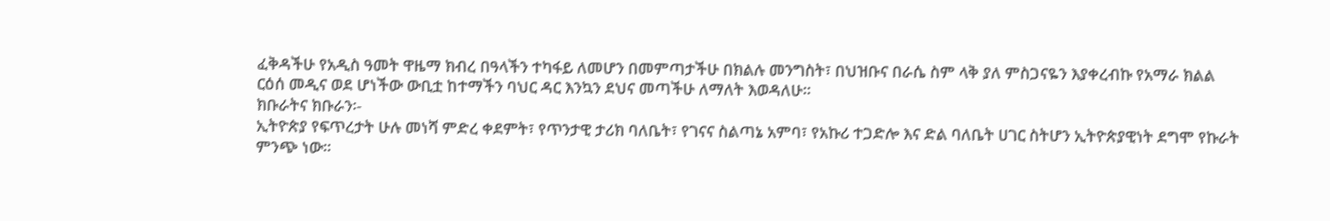ፈቅዳችሁ የአዲስ ዓመት ዋዜማ ክብረ በዓላችን ተካፋይ ለመሆን በመምጣታችሁ በክልሉ መንግስት፣ በህዝቡና በራሴ ስም ላቅ ያለ ምስጋናዬን እያቀረብኩ የአማራ ክልል ርዕሰ መዲና ወደ ሆነችው ውቢቷ ከተማችን ባህር ዳር እንኳን ደህና መጣችሁ ለማለት እወዳለሁ፡፡
ክቡራትና ክቡራን፡-
ኢትዮጵያ የፍጥረታት ሁሉ መነሻ ምድረ ቀደምት፣ የጥንታዊ ታሪክ ባለቤት፣ የገናና ስልጣኔ አምባ፣ የአኩሪ ተጋድሎ እና ድል ባለቤት ሀገር ስትሆን ኢትዮጵያዊነት ደግሞ የኩራት ምንጭ ነው፡፡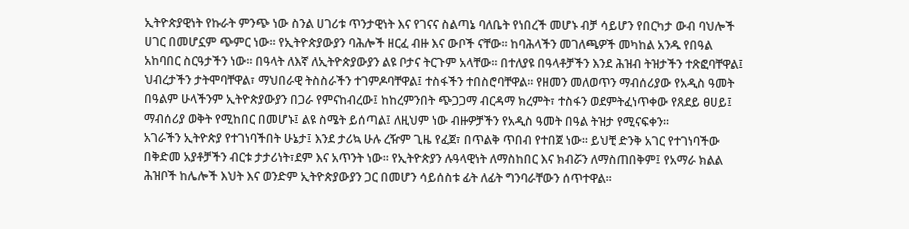ኢትዮጵያዊነት የኩራት ምንጭ ነው ስንል ሀገሪቱ ጥንታዊነት እና የገናና ስልጣኔ ባለቤት የነበረች መሆኑ ብቻ ሳይሆን የበርካታ ውብ ባህሎች ሀገር በመሆኗም ጭምር ነው፡፡ የኢትዮጵያውያን ባሕሎች ዘርፈ ብዙ እና ውቦች ናቸው፡፡ ከባሕላችን መገለጫዎች መካከል አንዱ የበዓል አከባበር ስርዓታችን ነው፡፡ በዓላት ለእኛ ለኢትዮጵያውያን ልዩ ቦታና ትርጉም አላቸው፡፡ በተለያዩ በዓላቶቻችን እንደ ሕዝብ ትዝታችን ተጽፎባቸዋል፤ ህብረታችን ታትሞባቸዋል፣ ማህበራዊ ትስስራችን ተገምዶባቸዋል፤ ተስፋችን ተበስሮባቸዋል፡፡ የዘመን መለወጥን ማብሰሪያው የአዲስ ዓመት በዓልም ሁላችንም ኢትዮጵያውያን በጋራ የምናከብረው፤ ከከረምንበት ጭጋጋማ ብርዳማ ክረምት፣ ተስፋን ወደምትፈነጥቀው የጸደይ ፀሀይ፤ ማብሰሪያ ወቅት የሚከበር በመሆኑ፤ ልዩ ስሜት ይሰጣል፤ ለዚህም ነው ብዙዎቻችን የአዲስ ዓመት በዓል ትዝታ የሚናፍቀን፡፡
አገራችን ኢትዮጵያ የተገነባችበት ሁኔታ፤ እንደ ታሪኳ ሁሉ ረዥም ጊዜ የፈጀ፣ በጥልቅ ጥበብ የተበጀ ነው፡፡ ይህቺ ድንቅ አገር የተገነባችው በቅድመ አያቶቻችን ብርቱ ታታሪነት፣ደም እና አጥንት ነው፡፡ የኢትዮጵያን ሉዓላዊነት ለማስከበር እና ክብሯን ለማስጠበቅም፤ የአማራ ክልል ሕዝቦች ከሌሎች እህት እና ወንድም ኢትዮጵያውያን ጋር በመሆን ሳይሰስቱ ፊት ለፊት ግንባራቸውን ሰጥተዋል፡፡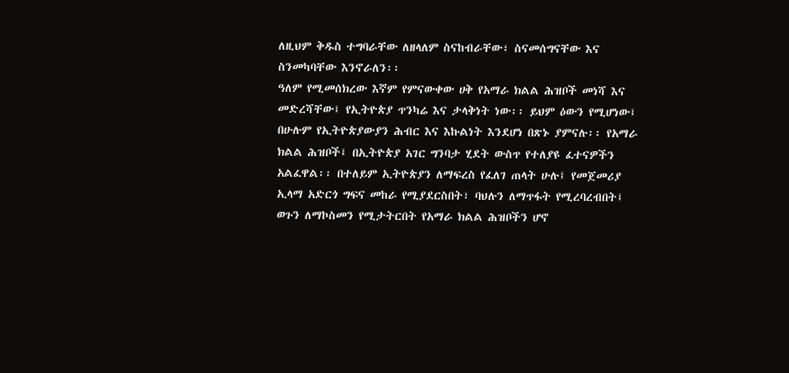ለዚህም ቅዱስ ተግባራቸው ለዘላለም ስናከብራቸው፣ ስናመሰግናቸው እና ስንመካባቸው እንኖራለን፡፡
ዓለም የሚመሰክረው እኛም የምናውቀው ሀቅ የአማራ ክልል ሕዝቦች መነሻ እና መድረሻቸው፤ የኢትዮጵያ ጥንካሬ እና ታላቅነት ነው፡፡ ይህም ዕውን የሚሆነው፤ በሁሉም የኢትዮጵያውያን ሕብር እና እኩልነት እንደሆነ በጽኑ ያምናሉ፡፡ የአማራ ክልል ሕዝቦች፤ በኢትዮጵያ አገር ግንባታ ሂደት ውስጥ የተለያዩ ፈተናዎችን አልፈዋል፡፡ በተለይም ኢትዮጵያን ለማፍረስ የፈለገ ጠላት ሁሉ፤ የመጀመሪያ ኢላማ አድርጎ ግፍና መከራ የሚያደርስበት፣ ባህሉን ለማጥፋት የሚረባረብበት፤ ወጉን ለማኮስመን የሚታትርበት የአማራ ክልል ሕዝቦችን ሆኖ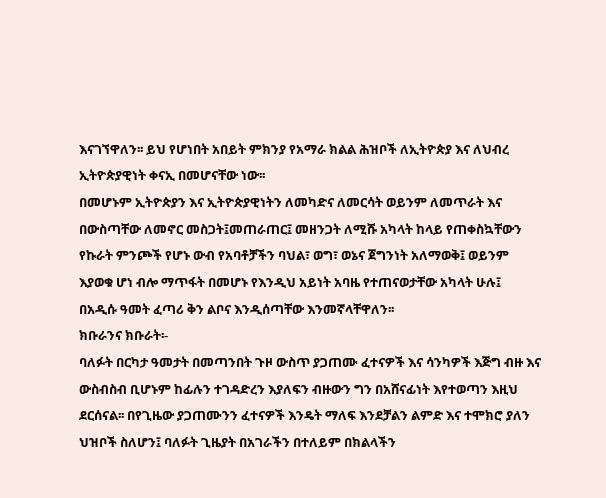እናገኘዋለን፡፡ ይህ የሆነበት አበይት ምክንያ የአማራ ክልል ሕዝቦች ለኢትዮጵያ እና ለህብረ ኢትዮጵያዊነት ቀናኢ በመሆናቸው ነው፡፡
በመሆኑም ኢትዮጵያን እና ኢትዮጵያዊነትን ለመካድና ለመርሳት ወይንም ለመጥራት እና በውስጣቸው ለመኖር መስጋት፤መጠራጠር፤ መዘንጋት ለሚሹ አካላት ከላይ የጠቀስኳቸውን የኩራት ምንጮች የሆኑ ውብ የአባቶቻችን ባህል፣ ወግ፣ ወኔና ጀግንነት አለማወቅ፤ ወይንም እያወቁ ሆነ ብሎ ማጥፋት በመሆኑ የእንዲህ አይነት አባዜ የተጠናወታቸው አካላት ሁሉ፤ በአዲሱ ዓመት ፈጣሪ ቅን ልቦና እንዲሰጣቸው እንመኛላቸዋለን፡፡
ክቡራንና ክቡራት፡-
ባለፉት በርካታ ዓመታት በመጣንበት ጉዞ ውስጥ ያጋጠሙ ፈተናዎች እና ሳንካዎች እጅግ ብዙ እና ውስብስብ ቢሆኑም ከፊሉን ተገዳድረን እያለፍን ብዙውን ግን በአሸናፊነት እየተወጣን እዚህ ደርሰናል፡፡ በየጊዜው ያጋጠሙንን ፈተናዎች እንዴት ማለፍ እንደቻልን ልምድ እና ተሞክሮ ያለን ህዝቦች ስለሆን፤ ባለፉት ጊዜያት በአገራችን በተለይም በክልላችን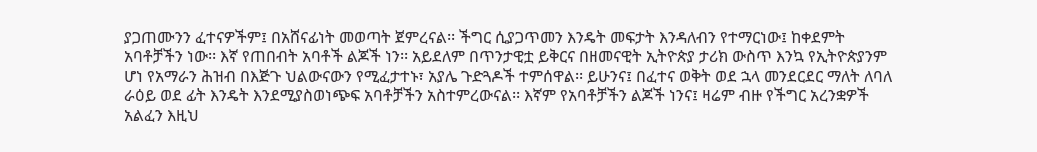ያጋጠሙንን ፈተናዎችም፤ በአሸናፊነት መወጣት ጀምረናል፡፡ ችግር ሲያጋጥመን እንዴት መፍታት እንዳለብን የተማርነው፤ ከቀደምት አባቶቻችን ነው፡፡ እኛ የጠበብት አባቶች ልጆች ነን፡፡ አይደለም በጥንታዊቷ ይቅርና በዘመናዊት ኢትዮጵያ ታሪክ ውስጥ እንኳ የኢትዮጵያንም ሆነ የአማራን ሕዝብ በእጅጉ ህልውናውን የሚፈታተኑ፣ አያሌ ጉድጓዶች ተምሰዋል፡፡ ይሁንና፤ በፈተና ወቅት ወደ ኋላ መንደርደር ማለት ለባለ ራዕይ ወደ ፊት እንዴት እንደሚያስወነጭፍ አባቶቻችን አስተምረውናል፡፡ እኛም የአባቶቻችን ልጆች ነንና፤ ዛሬም ብዙ የችግር አረንቋዎች አልፈን እዚህ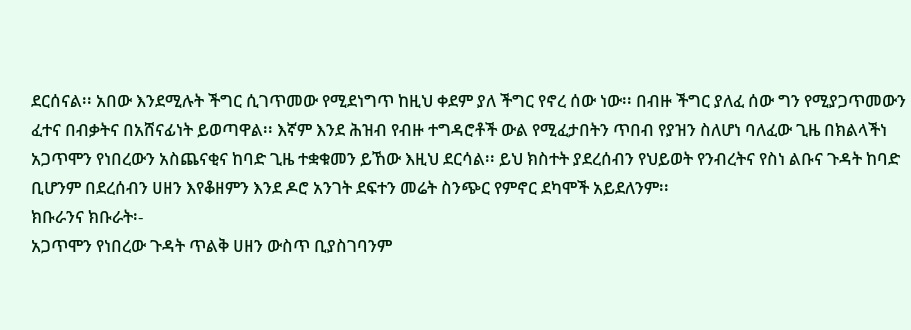ደርሰናል፡፡ አበው እንደሚሉት ችግር ሲገጥመው የሚደነግጥ ከዚህ ቀደም ያለ ችግር የኖረ ሰው ነው፡፡ በብዙ ችግር ያለፈ ሰው ግን የሚያጋጥመውን ፈተና በብቃትና በአሸናፊነት ይወጣዋል፡፡ እኛም እንደ ሕዝብ የብዙ ተግዳሮቶች ውል የሚፈታበትን ጥበብ የያዝን ስለሆነ ባለፈው ጊዜ በክልላችነ አጋጥሞን የነበረውን አስጨናቂና ከባድ ጊዜ ተቋቁመን ይኸው እዚህ ደርሳል፡፡ ይህ ክስተት ያደረሰብን የህይወት የንብረትና የስነ ልቡና ጉዳት ከባድ ቢሆንም በደረሰብን ሀዘን እየቆዘምን እንደ ዶሮ አንገት ደፍተን መሬት ስንጭር የምኖር ደካሞች አይደለንም፡፡
ክቡራንና ክቡራት፡-
አጋጥሞን የነበረው ጉዳት ጥልቅ ሀዘን ውስጥ ቢያስገባንም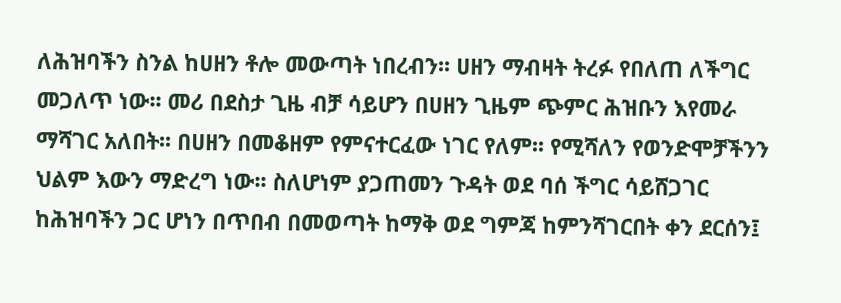ለሕዝባችን ስንል ከሀዘን ቶሎ መውጣት ነበረብን፡፡ ሀዘን ማብዛት ትረፉ የበለጠ ለችግር መጋለጥ ነው፡፡ መሪ በደስታ ጊዜ ብቻ ሳይሆን በሀዘን ጊዜም ጭምር ሕዝቡን እየመራ ማሻገር አለበት፡፡ በሀዘን በመቆዘም የምናተርፈው ነገር የለም፡፡ የሚሻለን የወንድሞቻችንን ህልም እውን ማድረግ ነው፡፡ ስለሆነም ያጋጠመን ጉዳት ወደ ባሰ ችግር ሳይሸጋገር ከሕዝባችን ጋር ሆነን በጥበብ በመወጣት ከማቅ ወደ ግምጃ ከምንሻገርበት ቀን ደርሰን፤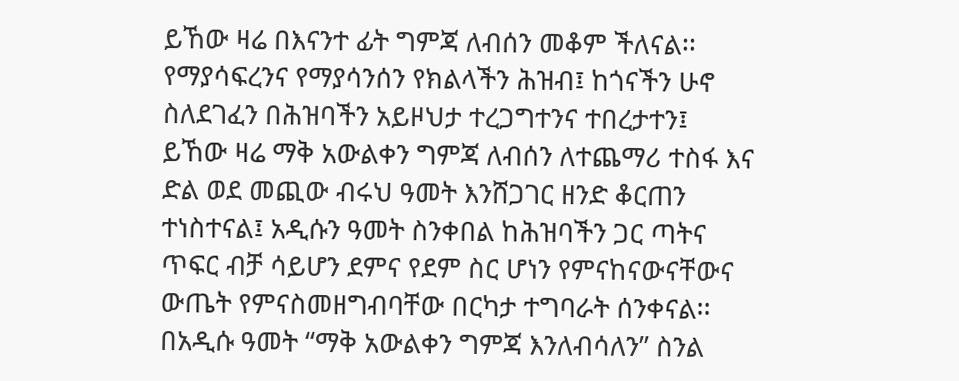ይኸው ዛሬ በእናንተ ፊት ግምጃ ለብሰን መቆም ችለናል፡፡
የማያሳፍረንና የማያሳንሰን የክልላችን ሕዝብ፤ ከጎናችን ሁኖ ስለደገፈን በሕዝባችን አይዞህታ ተረጋግተንና ተበረታተን፤ ይኸው ዛሬ ማቅ አውልቀን ግምጃ ለብሰን ለተጨማሪ ተስፋ እና ድል ወደ መጪው ብሩህ ዓመት እንሸጋገር ዘንድ ቆርጠን ተነስተናል፤ አዲሱን ዓመት ስንቀበል ከሕዝባችን ጋር ጣትና ጥፍር ብቻ ሳይሆን ደምና የደም ስር ሆነን የምናከናውናቸውና ውጤት የምናስመዘግብባቸው በርካታ ተግባራት ሰንቀናል፡፡ በአዲሱ ዓመት “ማቅ አውልቀን ግምጃ እንለብሳለን” ስንል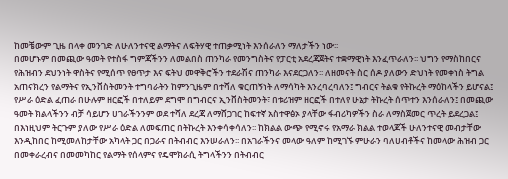ከመቼውም ጊዜ በላቀ መንገድ ለሁለንተናዊ ልማትና ለፍትሃዊ ተጠቃሚነት እንሰራለን ማለታችን ነው፡፡
በመሆኑም በመጪው ዓመት የተስፋ ግምጃችንን ለመልበስ ጠንካራ የመንግስትና የፓርቲ አደረጃጀትና ተቋማዊነት እንፈጥራለን፡፡ ህግን የማስከበርና የሕዝብን ደህንነት ዋስትና የሚሰጥ የፀጥታ እና ፍትህ መዋቅሮችን ተደራሽና ጠንካራ እናደርጋለን፡፡ ለዘመናት ስር ሰዶ ያለውን ድህነት የመቀነስ ትግል አጠናክረን የልማትና የኢንቨስትመንት ተግባራትን ከምንጊዜም በተሻለ ቁርጠኝነት ለማሳካት እንረባረባለን፤ ግብርና ትልቁ የትኩረት ማዕከላችን ይሆናል፤ የሥራ ዕድል ፈጠራ በሁሉም ዘርፎች በተለይም ደግሞ በግብርና ኢንቨስትመንት፣ በቱሪዝም ዘርፎች በተለየ ሁኔታ ትኩረት ሰጥተን እንሰራለን፤ በመጪው ዓመት ክልላችንን ብቻ ሳይሆን ሀገራችንንም ወደ ተሻለ ደረጃ ለማሸጋገር ከፍተኛ አስተዋፅኦ ያላቸው ፋብሪካዎችን ስራ ለማስጀመር ጥረት ይደረጋል፤ በእነዚህም ትርጉም ያለው የሥራ ዕድል ለመፍጠር በትኩረት እንቀሳቀሳለን፡፡ ከክልል ውጭ የሚኖሩ የአማራ ክልል ተወላጆች ሁለንተናዊ መብታቸው እንዲከበር ከሚመለከታቸው አካላት ጋር በጋራና በትብብር እንሠራለን፡፡ በአገራችንና መላው ዓለም ከሚገኙ ምሁራን ባለሀብቶችና ከመላው ሕዝብ ጋር በመቀራረብና በመመካከር የልማት የሰላምና የዴሞክራሲ ትግላችንን በትብብር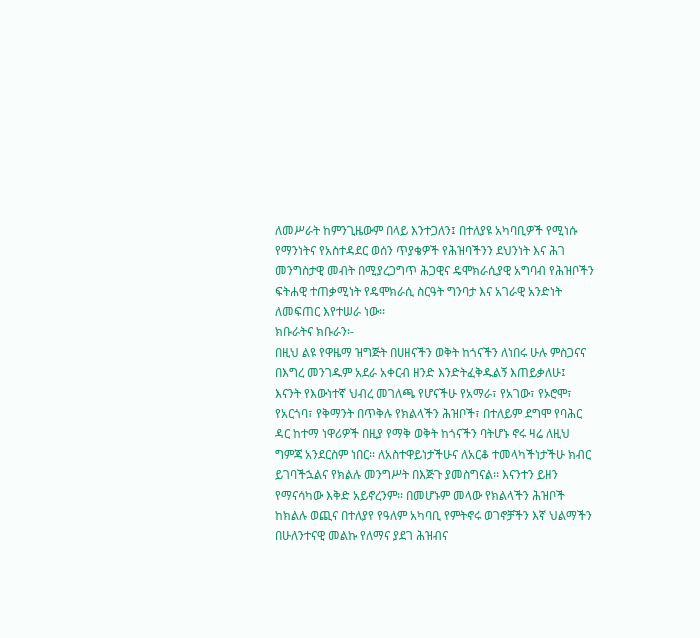ለመሥራት ከምንጊዜውም በላይ እንተጋለን፤ በተለያዩ አካባቢዎች የሚነሱ የማንነትና የአስተዳደር ወሰን ጥያቄዎች የሕዝባችንን ደህንነት እና ሕገ መንግስታዊ መብት በሚያረጋግጥ ሕጋዊና ዴሞክራሲያዊ አግባብ የሕዝቦችን ፍትሐዊ ተጠቃሚነት የዴሞክራሲ ስርዓት ግንባታ እና አገራዊ አንድነት ለመፍጠር እየተሠራ ነው፡፡
ክቡራትና ክቡራን፡-
በዚህ ልዩ የዋዜማ ዝግጅት በሀዘናችን ወቅት ከጎናችን ለነበሩ ሁሉ ምስጋናና በእግረ መንገዱም አደራ አቀርብ ዘንድ እንድትፈቅዱልኝ እጠይቃለሁ፤
እናንት የእውነተኛ ህብረ መገለጫ የሆናችሁ የአማራ፣ የአገው፣ የኦሮሞ፣ የአርጎባ፣ የቅማንት በጥቅሉ የክልላችን ሕዝቦች፣ በተለይም ደግሞ የባሕር ዳር ከተማ ነዋሪዎች በዚያ የማቅ ወቅት ከጎናችን ባትሆኑ ኖሩ ዛሬ ለዚህ ግምጃ አንደርስም ነበር፡፡ ለአስተዋይነታችሁና ለአርቆ ተመላካችነታችሁ ክብር ይገባችኋልና የክልሉ መንግሥት በእጅጉ ያመስግናል፡፡ እናንተን ይዘን የማናሳካው እቅድ አይኖረንም፡፡ በመሆኑም መላው የክልላችን ሕዝቦች ከክልሉ ወጪና በተለያየ የዓለም አካባቢ የምትኖሩ ወገኖቻችን እኛ ህልማችን በሁለንተናዊ መልኩ የለማና ያደገ ሕዝብና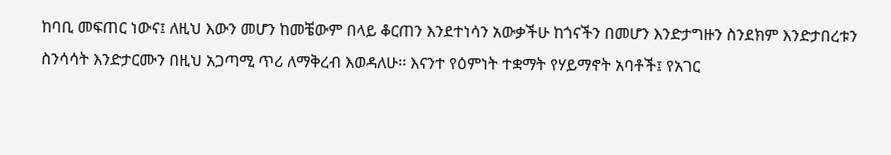ከባቢ መፍጠር ነውና፤ ለዚህ እውን መሆን ከመቼውም በላይ ቆርጠን እንደተነሳን አውቃችሁ ከጎናችን በመሆን እንድታግዙን ስንደክም እንድታበረቱን ስንሳሳት እንድታርሙን በዚህ አጋጣሚ ጥሪ ለማቅረብ እወዳለሁ፡፡ እናንተ የዕምነት ተቋማት የሃይማኖት አባቶች፤ የአገር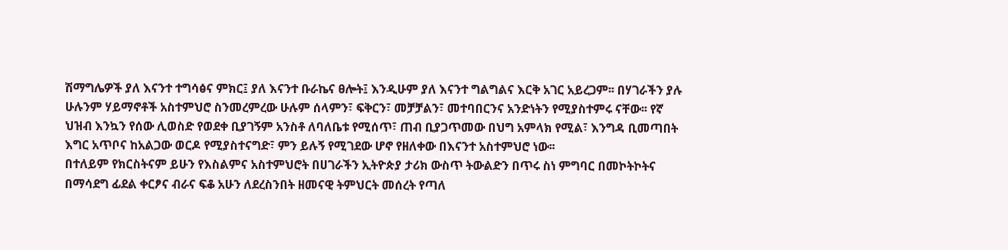ሽማግሌዎች ያለ እናንተ ተግሳፅና ምክር፤ ያለ እናንተ ቡራኬና ፀሎት፤ እንዲሁም ያለ እናንተ ግልግልና እርቅ አገር አይረጋም፡፡ በሃገራችን ያሉ ሁሉንም ሃይማኖቶች አስተምህሮ ስንመረምረው ሁሉም ሰላምን፣ ፍቅርን፣ መቻቻልን፣ መተባበርንና አንድነትን የሚያስተምሩ ናቸው፡፡ የኛ ህዝብ እንኳን የሰው ሊወስድ የወደቀ ቢያገኝም አንስቶ ለባለቤቱ የሚሰጥ፣ ጠብ ቢያጋጥመው በህግ አምላክ የሚል፣ እንግዳ ቢመጣበት እግር አጥቦና ከአልጋው ወርዶ የሚያስተናግድ፣ ምን ይሉኝ የሚገደው ሆኖ የዘለቀው በእናንተ አስተምህሮ ነው፡፡
በተለይም የክርስትናም ይሁን የእስልምና አስተምህሮት በሀገራችን ኢትዮጵያ ታሪክ ውስጥ ትውልድን በጥሩ ስነ ምግባር በመኮትኮትና በማሳደግ ፊደል ቀርፆና ብራና ፍቆ አሁን ለደረስንበት ዘመናዊ ትምህርት መሰረት የጣለ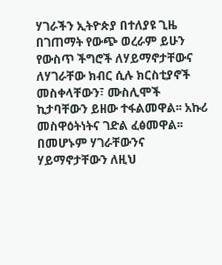ሃገራችን ኢትዮጵያ በተለያዩ ጊዜ በገጠማት የውጭ ወረራም ይሁን የውስጥ ችግሮች ለሃይማኖታቸውና ለሃገራቸው ክብር ሲሉ ክርስቲያኖች መስቀላቸውን፣ ሙስሊሞች ኪታባቸውን ይዘው ተፋልመዋል፡፡ አኩሪ መስዋዕትነትና ገድል ፈፅመዋል፡፡ በመሆኑም ሃገራቸውንና ሃይማኖታቸውን ለዚህ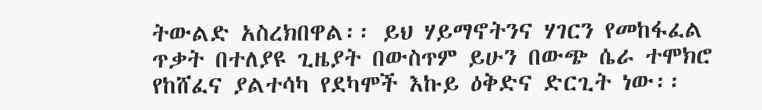ትውልድ አስረክበዋል፡፡ ይህ ሃይማኖትንና ሃገርን የመከፋፈል ጥቃት በተለያዩ ጊዜያት በውስጥም ይሁን በውጭ ሴራ ተሞክሮ የከሸፈና ያልተሳካ የደካሞች እኩይ ዕቅድና ድርጊት ነው፡፡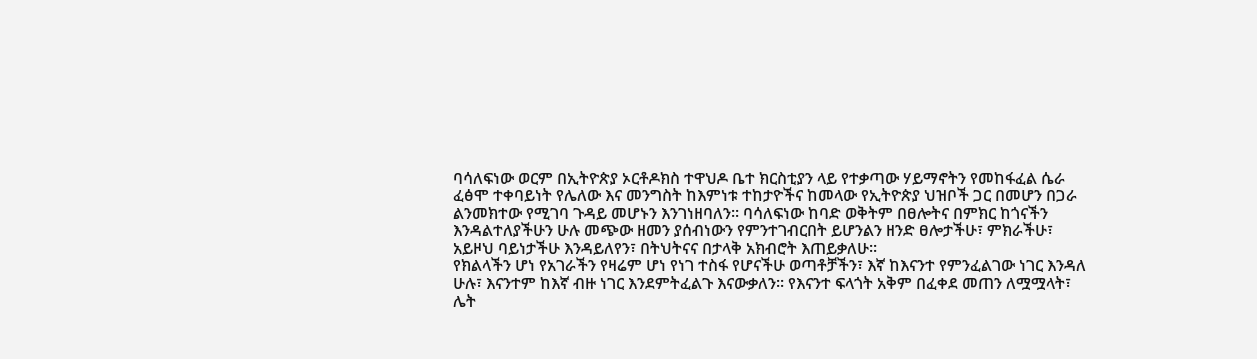ባሳለፍነው ወርም በኢትዮጵያ ኦርቶዶክስ ተዋህዶ ቤተ ክርስቲያን ላይ የተቃጣው ሃይማኖትን የመከፋፈል ሴራ ፈፅሞ ተቀባይነት የሌለው እና መንግስት ከእምነቱ ተከታዮችና ከመላው የኢትዮጵያ ህዝቦች ጋር በመሆን በጋራ ልንመክተው የሚገባ ጉዳይ መሆኑን እንገነዘባለን፡፡ ባሳለፍነው ከባድ ወቅትም በፀሎትና በምክር ከጎናችን እንዳልተለያችሁን ሁሉ መጭው ዘመን ያሰብነውን የምንተገብርበት ይሆንልን ዘንድ ፀሎታችሁ፣ ምክራችሁ፣ አይዞህ ባይነታችሁ እንዳይለየን፣ በትህትናና በታላቅ አክብሮት እጠይቃለሁ፡፡
የክልላችን ሆነ የአገራችን የዛሬም ሆነ የነገ ተስፋ የሆናችሁ ወጣቶቻችን፣ እኛ ከእናንተ የምንፈልገው ነገር እንዳለ ሁሉ፣ እናንተም ከእኛ ብዙ ነገር እንደምትፈልጉ እናውቃለን፡፡ የእናንተ ፍላጎት አቅም በፈቀደ መጠን ለሟሟላት፣ ሌት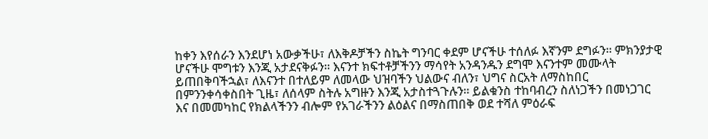ከቀን እየሰራን እንደሆነ አውቃችሁ፣ ለእቅዶቻችን ስኬት ግንባር ቀደም ሆናችሁ ተሰለፉ እኛንም ደግፉን፡፡ ምክንያታዊ ሆናችሁ ሞግቱን እንጂ አታደናቅፉን፡፡ እናንተ ክፍተቶቻችንን ማሳየት አንዳንዱን ደግሞ እናንተም መሙላት ይጠበቅባችኋል፣ ለእናንተ በተለይም ለመላው ህዝባችን ህልውና ብለን፣ ህግና ስርአት ለማስከበር በምንንቀሳቀስበት ጊዜ፣ ለሰላም ስትሉ አግዙን እንጂ አታስተጓጉሉን፡፡ ይልቁንስ ተከባብረን ስለነጋችን በመነጋገር እና በመመካከር የክልላችንን ብሎም የአገራችንን ልዕልና በማስጠበቅ ወደ ተሻለ ምዕራፍ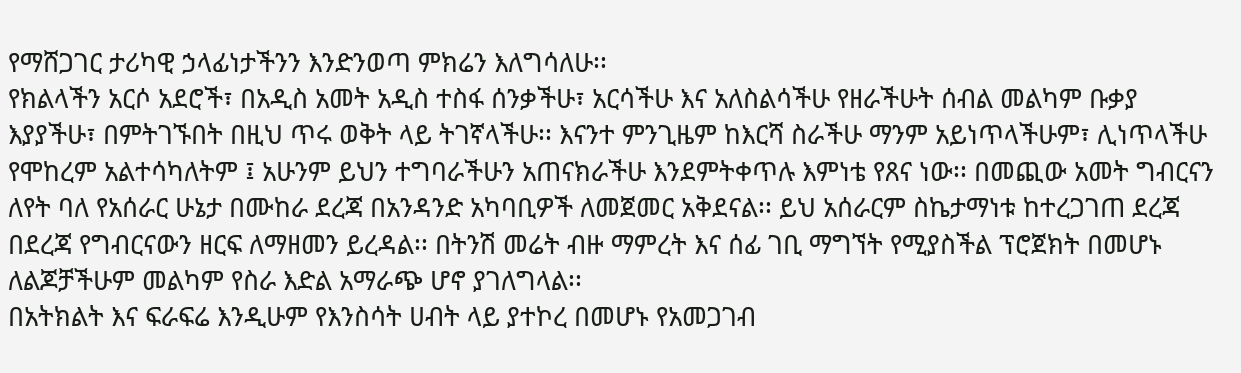የማሸጋገር ታሪካዊ ኃላፊነታችንን እንድንወጣ ምክሬን እለግሳለሁ፡፡
የክልላችን አርሶ አደሮች፣ በአዲስ አመት አዲስ ተስፋ ሰንቃችሁ፣ አርሳችሁ እና አለስልሳችሁ የዘራችሁት ሰብል መልካም ቡቃያ እያያችሁ፣ በምትገኙበት በዚህ ጥሩ ወቅት ላይ ትገኛላችሁ፡፡ እናንተ ምንጊዜም ከእርሻ ስራችሁ ማንም አይነጥላችሁም፣ ሊነጥላችሁ የሞከረም አልተሳካለትም ፤ አሁንም ይህን ተግባራችሁን አጠናክራችሁ እንደምትቀጥሉ እምነቴ የጸና ነው፡፡ በመጪው አመት ግብርናን ለየት ባለ የአሰራር ሁኔታ በሙከራ ደረጃ በአንዳንድ አካባቢዎች ለመጀመር አቅደናል፡፡ ይህ አሰራርም ስኬታማነቱ ከተረጋገጠ ደረጃ በደረጃ የግብርናውን ዘርፍ ለማዘመን ይረዳል፡፡ በትንሽ መሬት ብዙ ማምረት እና ሰፊ ገቢ ማግኘት የሚያስችል ፕሮጀክት በመሆኑ ለልጆቻችሁም መልካም የስራ እድል አማራጭ ሆኖ ያገለግላል፡፡
በአትክልት እና ፍራፍሬ እንዲሁም የእንስሳት ሀብት ላይ ያተኮረ በመሆኑ የአመጋገብ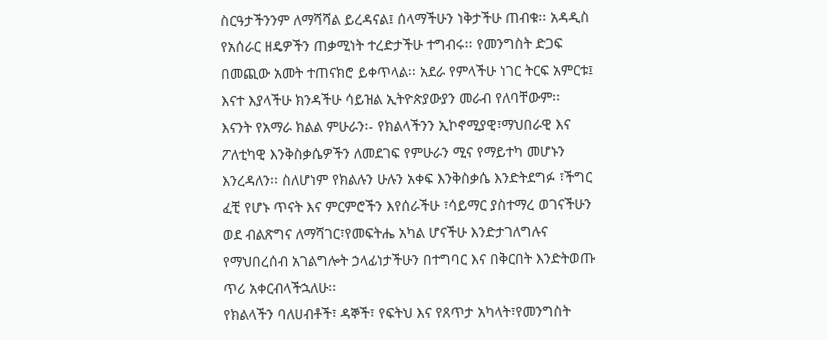ስርዓታችንንም ለማሻሻል ይረዳናል፤ ሰላማችሁን ነቅታችሁ ጠብቁ፡፡ አዳዲስ የአሰራር ዘዴዎችን ጠቃሚነት ተረድታችሁ ተግብሩ፡፡ የመንግስት ድጋፍ በመጪው አመት ተጠናክሮ ይቀጥላል፡፡ አደራ የምላችሁ ነገር ትርፍ አምርቱ፤ እናተ እያላችሁ ክንዳችሁ ሳይዝል ኢትዮጵያውያን መራብ የለባቸውም፡፡
እናንት የአማራ ክልል ምሁራን፡- የክልላችንን ኢኮኖሚያዊ፣ማህበራዊ እና ፖለቲካዊ እንቅስቃሴዎችን ለመደገፍ የምሁራን ሚና የማይተካ መሆኑን እንረዳለን፡፡ ስለሆነም የክልሉን ሁሉን አቀፍ እንቅስቃሴ እንድትደግፉ ፣ችግር ፈቺ የሆኑ ጥናት እና ምርምሮችን እየሰራችሁ ፣ሳይማር ያስተማረ ወገናችሁን ወደ ብልጽግና ለማሻገር፣የመፍትሔ አካል ሆናችሁ እንድታገለግሉና የማህበረሰብ አገልግሎት ኃላፊነታችሁን በተግባር እና በቅርበት እንድትወጡ ጥሪ አቀርብላችኋለሁ፡፡
የክልላችን ባለሀብቶች፣ ዳኞች፣ የፍትህ እና የጸጥታ አካላት፣የመንግስት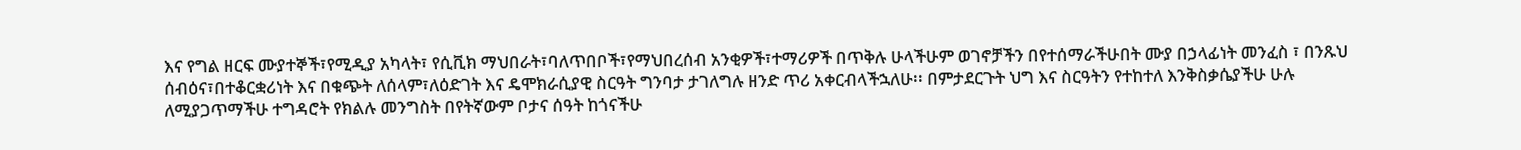እና የግል ዘርፍ ሙያተኞች፣የሚዲያ አካላት፣ የሲቪክ ማህበራት፣ባለጥበቦች፣የማህበረሰብ አንቂዎች፣ተማሪዎች በጥቅሉ ሁላችሁም ወገኖቻችን በየተሰማራችሁበት ሙያ በኃላፊነት መንፈስ ፣ በንጹህ ሰብዕና፣በተቆርቋሪነት እና በቁጭት ለሰላም፣ለዕድገት እና ዴሞክራሲያዊ ስርዓት ግንባታ ታገለግሉ ዘንድ ጥሪ አቀርብላችኋለሁ፡፡ በምታደርጉት ህግ እና ስርዓትን የተከተለ እንቅስቃሴያችሁ ሁሉ ለሚያጋጥማችሁ ተግዳሮት የክልሉ መንግስት በየትኛውም ቦታና ሰዓት ከጎናችሁ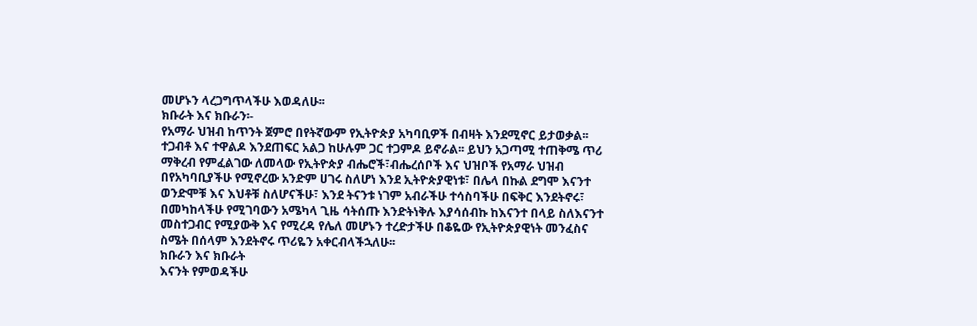መሆኑን ላረጋግጥላችሁ እወዳለሁ፡፡
ክቡራት እና ክቡራን፡-
የአማራ ህዝብ ከጥንት ጀምሮ በየትኛውም የኢትዮጵያ አካባቢዎች በብዛት እንደሚኖር ይታወቃል፡፡ ተጋብቶ እና ተዋልዶ እንደጠፍር አልጋ ከሁሉም ጋር ተጋምዶ ይኖራል፡፡ ይህን አጋጣሚ ተጠቅሜ ጥሪ ማቅረብ የምፈልገው ለመላው የኢትዮጵያ ብሔሮች፣ብሔረሰቦች እና ህዝቦች የአማራ ህዝብ በየአካባቢያችሁ የሚኖረው አንድም ሀገሩ ስለሆነ እንደ ኢትዮጵያዊነቱ፣ በሌላ በኩል ደግሞ እናንተ ወንድሞቹ እና እህቶቹ ስለሆናችሁ፣ እንደ ትናንቱ ነገም አብራችሁ ተሳስባችሁ በፍቅር እንደትኖሩ፣ በመካከላችሁ የሚገባውን አሜካላ ጊዜ ሳትሰጡ እንድትነቅሉ እያሳሰብኩ ከእናንተ በላይ ስለእናንተ መስተጋብር የሚያውቅ እና የሚረዳ የሌለ መሆኑን ተረድታችሁ በቆዬው የኢትዮጵያዊነት መንፈስና ስሜት በሰላም እንደትኖሩ ጥሪዬን አቀርብላችኋለሁ፡፡
ክቡራን እና ክቡራት
እናንት የምወዳችሁ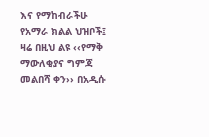እና የማከብራችሁ የአማራ ክልል ህዝቦች፤ ዛሬ በዚህ ልዩ ‹‹የማቅ ማውለቂያና ግምጃ መልበሻ ቀን›› በአዲሱ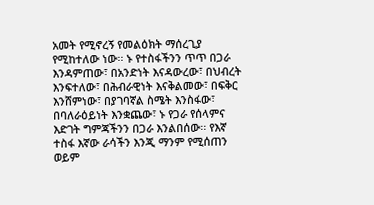አመት የሚኖረኝ የመልዕክት ማሰረጊያ የሚከተለው ነው፡፡ ኑ የተስፋችንን ጥጥ በጋራ እንዳምጠው፣ በአንድነት እናዳውረው፣ በህብረት እንፍተለው፣ በሕብራዊነት እናቅልመው፣ በፍቅር እንሸምነው፣ በያገባኛል ስሜት እንስፋው፣ በባለራዕይነት እንቋጨው፣ ኑ የጋራ የሰላምና እድገት ግምጃችንን በጋራ እንልበሰው፡፡ የእኛ ተስፋ እኛው ራሳችን እንጂ ማንም የሚሰጠን ወይም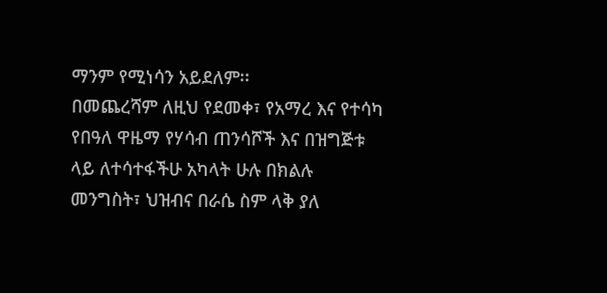ማንም የሚነሳን አይደለም፡፡
በመጨረሻም ለዚህ የደመቀ፣ የአማረ እና የተሳካ የበዓለ ዋዜማ የሃሳብ ጠንሳሾች እና በዝግጅቱ ላይ ለተሳተፋችሁ አካላት ሁሉ በክልሉ መንግስት፣ ህዝብና በራሴ ስም ላቅ ያለ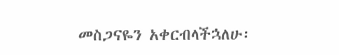መስጋናዬን አቀርብላችኋለሁ፡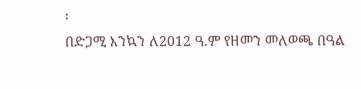፡
በድጋሚ እንኳን ለ2012 ዓ.ም የዘመን መለወጫ በዓል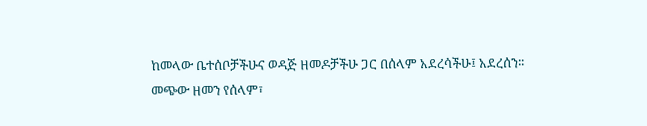ከመላው ቤተሰቦቻችሁና ወዳጅ ዘመዶቻችሁ ጋር በሰላም አደረሳችሁ፤ አደረሰን፡፡
መጭው ዘመን የሰላም፣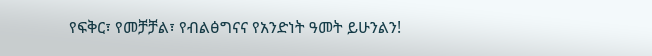የፍቅር፣ የመቻቻል፣ የብልፅግናና የአንድነት ዓመት ይሁንልን!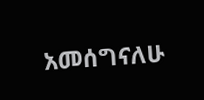አመሰግናለሁ